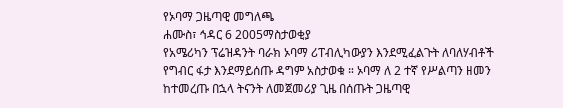የኦባማ ጋዜጣዊ መግለጫ
ሐሙስ፣ ኅዳር 6 2005ማስታወቂያ
የአሜሪካን ፕሬዝዳንት ባራክ ኦባማ ሪፐብሊካውያን እንደሚፈልጉት ለባለሃብቶች የግብር ፋታ እንደማይሰጡ ዳግም አስታወቁ ። ኦባማ ለ 2 ተኛ የሥልጣን ዘመን ከተመረጡ በኋላ ትናንት ለመጀመሪያ ጊዜ በሰጡት ጋዜጣዊ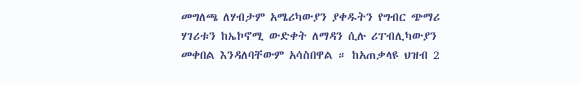መግለጫ ለሃብታም አሜሪካውያን ያቀዱትን የግብር ጭማሪ ሃገሪቱን ከኤኮኖሚ ውድቀት ለማዳን ሲሉ ሪፐብሊካውያን መቀበል እንዳለባቸውም አሳስበዋል ። ከአጠቃላዩ ህዝብ 2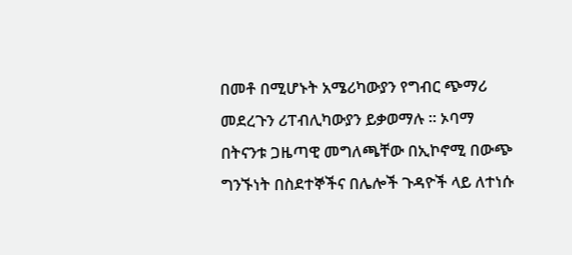በመቶ በሚሆኑት አሜሪካውያን የግብር ጭማሪ መደረጉን ሪፐብሊካውያን ይቃወማሉ ። ኦባማ በትናንቱ ጋዜጣዊ መግለጫቸው በኢኮኖሚ በውጭ ግንኙነት በስደተኞችና በሌሎች ጉዳዮች ላይ ለተነሱ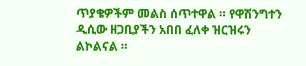ጥያቄዎችም መልስ ሰጥተዋል ። የዋሽንግተን ዲሲው ዘጋቢያችን አበበ ፈለቀ ዝርዝሩን ልኮልናል ።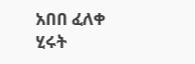አበበ ፈለቀ
ሂሩት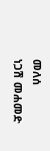መለሰ
ነጋሽ መሐመድ